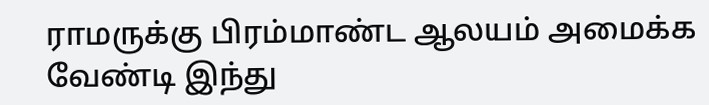ராமருக்கு பிரம்மாண்ட ஆலயம் அமைக்க வேண்டி இந்து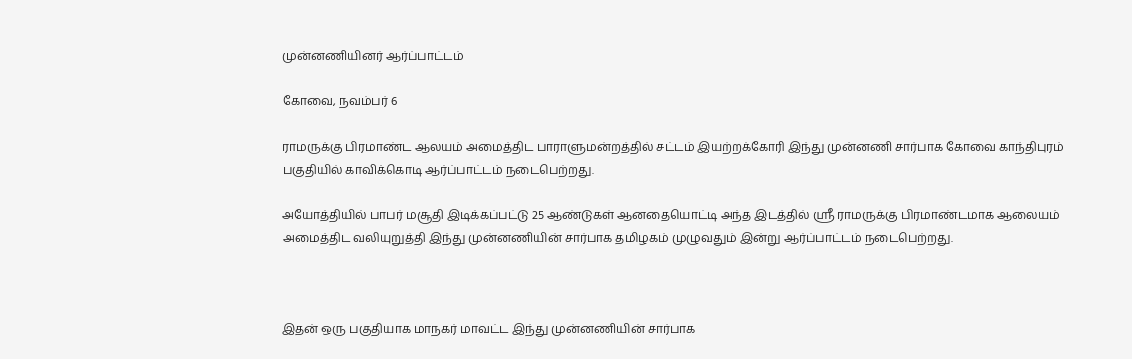முன்னணியினர் ஆர்ப்பாட்டம்

கோவை, நவம்பர் 6

ராமருக்கு பிரமாண்ட ஆலயம் அமைத்திட பாராளுமன்றத்தில் சட்டம் இயற்றக்கோரி இந்து முன்னணி சார்பாக கோவை காந்திபுரம் பகுதியில் காவிக்கொடி ஆர்ப்பாட்டம் நடைபெற்றது.

அயோத்தியில் பாபர் மசூதி இடிக்கப்பட்டு 25 ஆண்டுகள் ஆனதையொட்டி அந்த இடத்தில் ஸ்ரீ ராமருக்கு பிரமாண்டமாக ஆலையம் அமைத்திட வலியுறுத்தி இந்து முன்னணியின் சார்பாக தமிழகம் முழுவதும் இன்று ஆர்ப்பாட்டம் நடைபெற்றது.



இதன் ஒரு பகுதியாக மாநகர் மாவட்ட இந்து முன்னணியின் சார்பாக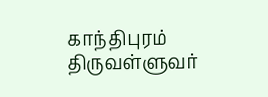காந்திபுரம் திருவள்ளுவர்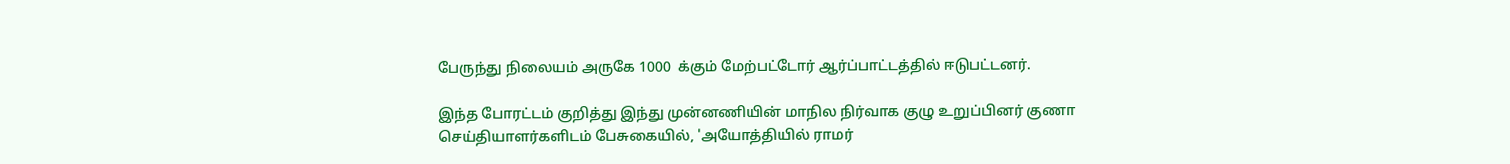பேருந்து நிலையம் அருகே 1000  க்கும் மேற்பட்டோர் ஆர்ப்பாட்டத்தில் ஈடுபட்டனர்.

இந்த போரட்டம் குறித்து இந்து முன்னணியின் மாநில நிர்வாக குழு உறுப்பினர் குணா செய்தியாளர்களிடம் பேசுகையில், 'அயோத்தியில் ராமர்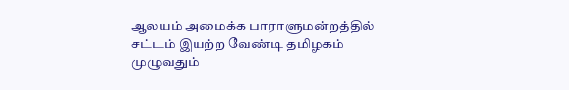ஆலயம் அமைக்க பாராளுமன்றத்தில் சட்டம் இயற்ற வேண்டி தமிழகம் முழுவதும்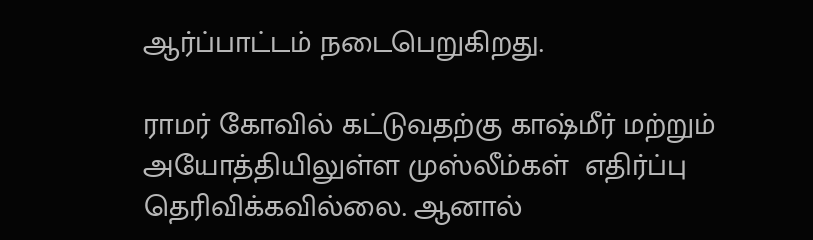ஆர்ப்பாட்டம் நடைபெறுகிறது.

ராமர் கோவில் கட்டுவதற்கு காஷ்மீர் மற்றும் அயோத்தியிலுள்ள முஸ்லீம்கள்  எதிர்ப்பு தெரிவிக்கவில்லை. ஆனால்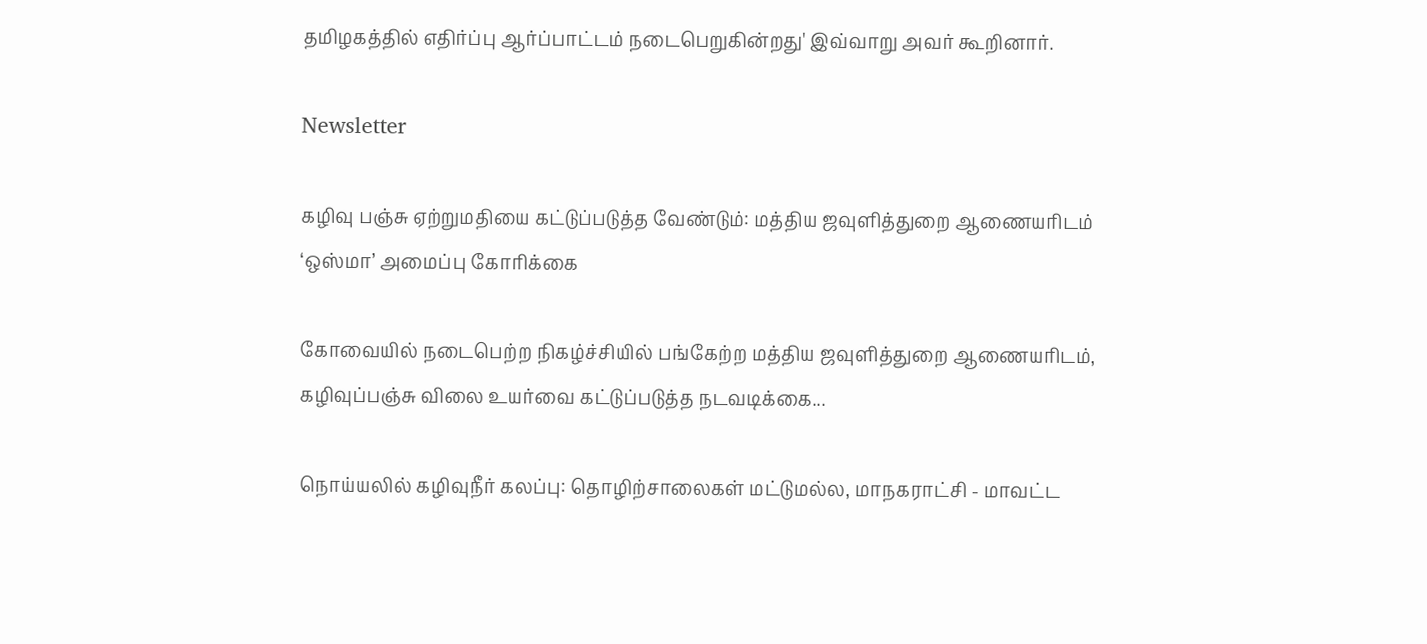தமிழகத்தில் எதிர்ப்பு ஆர்ப்பாட்டம் நடைபெறுகின்றது' இவ்வாறு அவர் கூறினார்.

Newsletter

கழிவு பஞ்சு ஏற்றுமதியை கட்டுப்படுத்த வேண்டும்: மத்திய ஜவுளித்துறை ஆணையரிடம் ‘ஒஸ்மா’ அமைப்பு கோரிக்கை

கோவையில் நடைபெற்ற நிகழ்ச்சியில் பங்கேற்ற மத்திய ஜவுளித்துறை ஆணையரிடம், கழிவுப்பஞ்சு விலை உயர்வை கட்டுப்படுத்த நடவடிக்கை...

நொய்யலில் கழிவுநீர் கலப்பு: தொழிற்சாலைகள் மட்டுமல்ல, மாநகராட்சி - மாவட்ட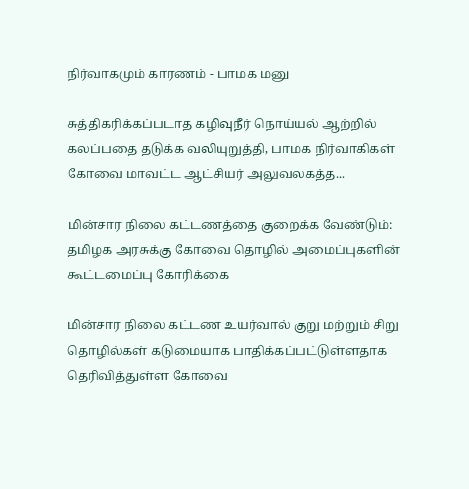நிர்வாகமும் காரணம் - பாமக மனு

சுத்திகரிக்கப்படாத கழிவுநீர் நொய்யல் ஆற்றில் கலப்பதை தடுக்க வலியுறுத்தி, பாமக நிர்வாகிகள் கோவை மாவட்ட ஆட்சியர் அலுவலகத்த...

மின்சார நிலை கட்டணத்தை குறைக்க வேண்டும்: தமிழக அரசுக்கு கோவை தொழில் அமைப்புகளின் கூட்டமைப்பு கோரிக்கை

மின்சார நிலை கட்டண உயர்வால் குறு மற்றும் சிறு தொழில்கள் கடுமையாக பாதிக்கப்பட்டுள்ளதாக தெரிவித்துள்ள கோவை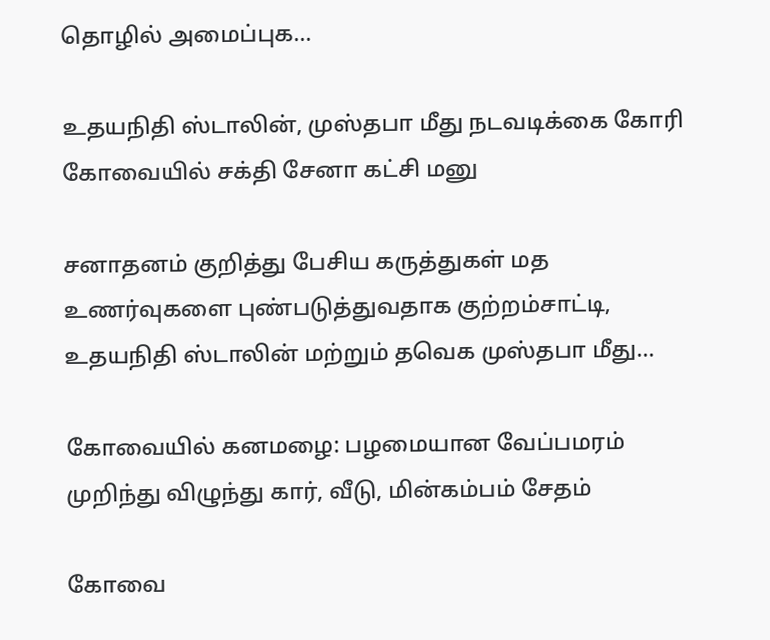தொழில் அமைப்புக...

உதயநிதி ஸ்டாலின், முஸ்தபா மீது நடவடிக்கை கோரி கோவையில் சக்தி சேனா கட்சி மனு

சனாதனம் குறித்து பேசிய கருத்துகள் மத உணர்வுகளை புண்படுத்துவதாக குற்றம்சாட்டி, உதயநிதி ஸ்டாலின் மற்றும் தவெக முஸ்தபா மீது...

கோவையில் கனமழை: பழமையான வேப்பமரம் முறிந்து விழுந்து கார், வீடு, மின்கம்பம் சேதம்

கோவை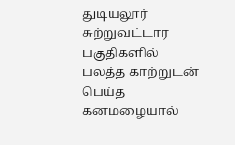துடியலூர் சுற்றுவட்டார பகுதிகளில் பலத்த காற்றுடன் பெய்த கனமழையால்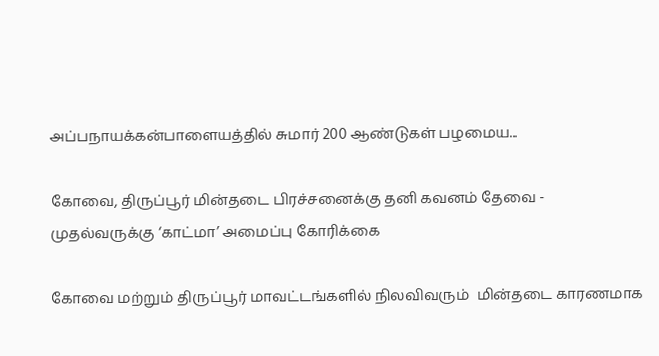அப்பநாயக்கன்பாளையத்தில் சுமார் 200 ஆண்டுகள் பழமைய...

கோவை, திருப்பூர் மின்தடை பிரச்சனைக்கு தனி கவனம் தேவை - முதல்வருக்கு ‘காட்மா’ அமைப்பு கோரிக்கை

கோவை மற்றும் திருப்பூர் மாவட்டங்களில் நிலவிவரும்  மின்தடை காரணமாக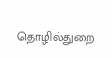தொழில்துறை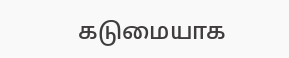கடுமையாக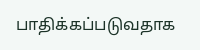பாதிக்கப்படுவதாக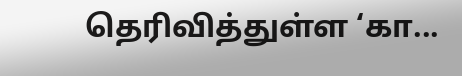தெரிவித்துள்ள ‘கா...